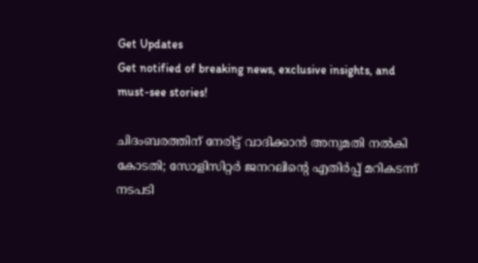Get Updates
Get notified of breaking news, exclusive insights, and must-see stories!

ചിദംബരത്തിന് നേരിട്ട് വാദിക്കാൻ അനുമതി നൽകി കോടതി; സോളിസിറ്റർ ജനറലിന്റെ എതിർപ്പ് മറികടന്ന് നടപടി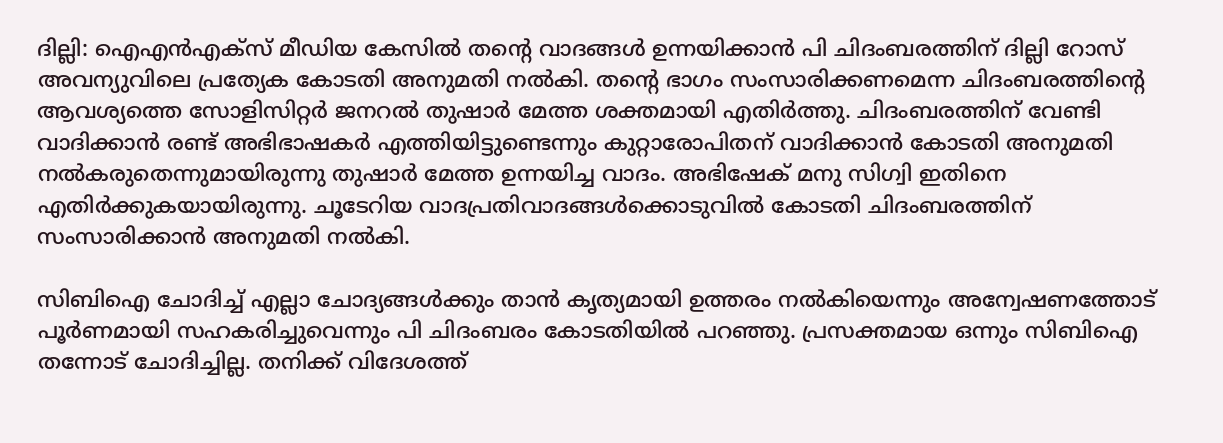ദില്ലി: ഐഎൻഎക്സ് മീഡിയ കേസിൽ തന്റെ വാദങ്ങൾ ഉന്നയിക്കാൻ പി ചിദംബരത്തിന് ദില്ലി റോസ് അവന്യുവിലെ പ്രത്യേക കോടതി അനുമതി നൽകി. തന്റെ ഭാഗം സംസാരിക്കണമെന്ന ചിദംബരത്തിന്റെ ആവശ്യത്തെ സോളിസിറ്റർ ജനറൽ തുഷാർ മേത്ത ശക്തമായി എതിർത്തു. ചിദംബരത്തിന് വേണ്ടി വാദിക്കാൻ രണ്ട് അഭിഭാഷകർ എത്തിയിട്ടുണ്ടെന്നും കുറ്റാരോപിതന് വാദിക്കാൻ കോടതി അനുമതി നൽകരുതെന്നുമായിരുന്നു തുഷാർ മേത്ത ഉന്നയിച്ച വാദം. അഭിഷേക് മനു സിഗ്വി ഇതിനെ എതിർക്കുകയായിരുന്നു. ചൂടേറിയ വാദപ്രതിവാദങ്ങൾക്കൊടുവിൽ കോടതി ചിദംബരത്തിന് സംസാരിക്കാൻ അനുമതി നൽകി.

സിബിഐ ചോദിച്ച് എല്ലാ ചോദ്യങ്ങൾക്കും താൻ കൃത്യമായി ഉത്തരം നൽകിയെന്നും അന്വേഷണത്തോട് പൂർണമായി സഹകരിച്ചുവെന്നും പി ചിദംബരം കോടതിയിൽ പറഞ്ഞു. പ്രസക്തമായ ഒന്നും സിബിഐ തന്നോട് ചോദിച്ചില്ല. തനിക്ക് വിദേശത്ത്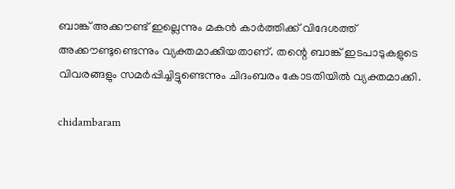ബാങ്ക് അക്കൗണ്ട് ഇല്ലെന്നും മകൻ കാർത്തിക്ക് വിദേശത്ത് അക്കൗണ്ടുണ്ടെന്നും വ്യക്തമാക്കിയതാണ്. തന്റെ ബാങ്ക് ഇടപാടുകളുടെ വിവരങ്ങളും സമർപ്പിച്ചിട്ടുണ്ടെന്നും ചിദംബരം കോടതിയിൽ വ്യക്തമാക്കി.

chidambaram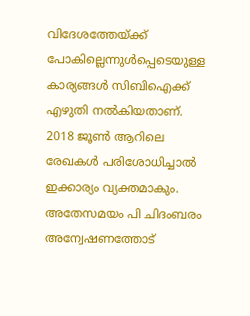വിദേശത്തേയ്ക്ക് പോകില്ലെന്നുൾപ്പെടെയുള്ള കാര്യങ്ങൾ സിബിഐക്ക് എഴുതി നൽകിയതാണ്. 2018 ജൂൺ ആറിലെ രേഖകൾ പരിശോധിച്ചാൽ ഇക്കാര്യം വ്യക്തമാകും. അതേസമയം പി ചിദംബരം അന്വേഷണത്തോട്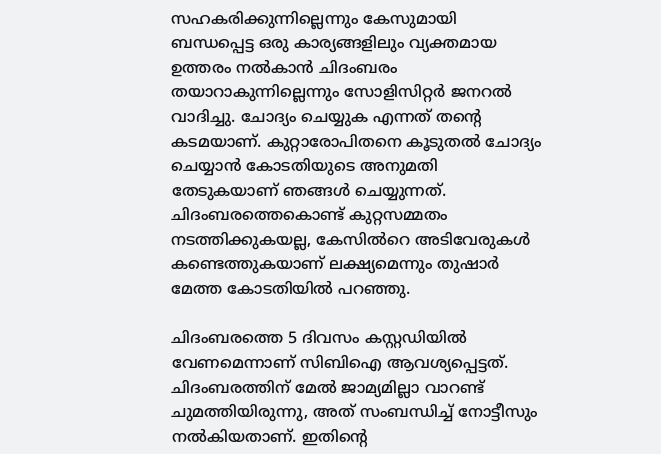സഹകരിക്കുന്നില്ലെന്നും കേസുമായി ബന്ധപ്പെട്ട ഒരു കാര്യങ്ങളിലും വ്യക്തമായ ഉത്തരം നൽകാൻ ചിദംബരം തയാറാകുന്നില്ലെന്നും സോളിസിറ്റർ ജനറൽ വാദിച്ചു. ചോദ്യം ചെയ്യുക എന്നത് തന്റെ കടമയാണ്. കുറ്റാരോപിതനെ കൂടുതൽ ചോദ്യം ചെയ്യാൻ കോടതിയുടെ അനുമതി തേടുകയാണ് ഞങ്ങൾ ചെയ്യുന്നത്. ചിദംബരത്തെകൊണ്ട് കുറ്റസമ്മതം നടത്തിക്കുകയല്ല, കേസിൽറെ അടിവേരുകൾ കണ്ടെത്തുകയാണ് ലക്ഷ്യമെന്നും തുഷാര്‍ മേത്ത കോടതിയിൽ പറഞ്ഞു.

ചിദംബരത്തെ 5 ദിവസം കസ്റ്റഡിയിൽ വേണമെന്നാണ് സിബിഐ ആവശ്യപ്പെട്ടത്. ചിദംബരത്തിന് മേൽ ജാമ്യമില്ലാ വാറണ്ട് ചുമത്തിയിരുന്നു, അത് സംബന്ധിച്ച് നോട്ടീസും നൽകിയതാണ്. ഇതിന്റെ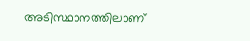അടിസ്ഥാനത്തിലാണ്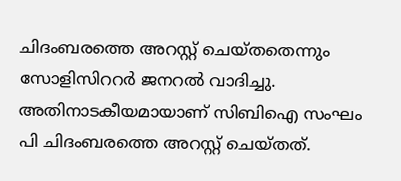ചിദംബരത്തെ അറസ്റ്റ് ചെയ്തതെന്നും സോളിസിററർ ജനറൽ വാദിച്ചു. അതിനാടകീയമായാണ് സിബിഐ സംഘം പി ചിദംബരത്തെ അറസ്റ്റ് ചെയ്തത്.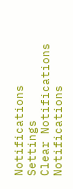Notifications
Settings
Clear Notifications
Notifications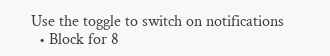Use the toggle to switch on notifications
  • Block for 8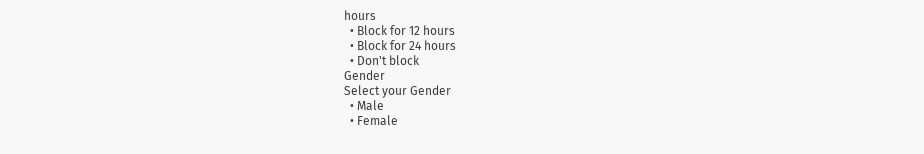hours
  • Block for 12 hours
  • Block for 24 hours
  • Don't block
Gender
Select your Gender
  • Male
  • Female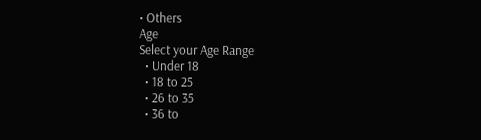• Others
Age
Select your Age Range
  • Under 18
  • 18 to 25
  • 26 to 35
  • 36 to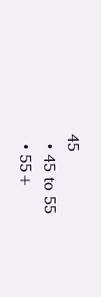45
  • 45 to 55
  • 55+